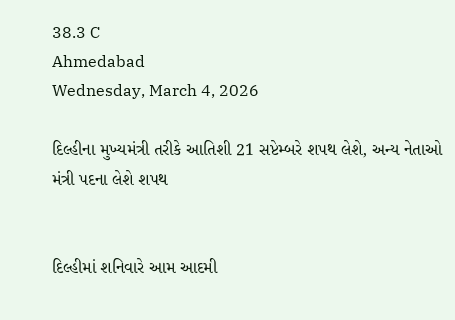38.3 C
Ahmedabad
Wednesday, March 4, 2026

દિલ્હીના મુખ્યમંત્રી તરીકે આતિશી 21 સપ્ટેમ્બરે શપથ લેશે, અન્ય નેતાઓ મંત્રી પદના લેશે શપથ


દિલ્હીમાં શનિવારે આમ આદમી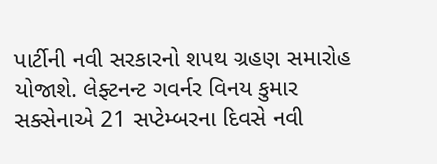પાર્ટીની નવી સરકારનો શપથ ગ્રહણ સમારોહ યોજાશે. લેફ્ટનન્ટ ગવર્નર વિનય કુમાર સક્સેનાએ 21 સપ્ટેમ્બરના દિવસે નવી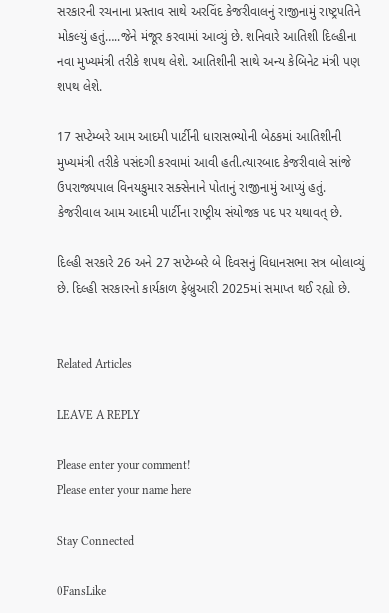સરકારની રચનાના પ્રસ્તાવ સાથે અરવિંદ કેજરીવાલનું રાજીનામું રાષ્ટ્રપતિને મોકલ્યું હતું…..જેને મંજૂર કરવામાં આવ્યું છે. શનિવારે આતિશી દિલ્હીના નવા મુખ્યમંત્રી તરીકે શપથ લેશે. આતિશીની સાથે અન્ય કેબિનેટ મંત્રી પણ શપથ લેશે.

17 સપ્ટેમ્બરે આમ આદમી પાર્ટીની ધારાસભ્યોની બેઠકમાં આતિશીની મુખ્યમંત્રી તરીકે પસંદગી કરવામાં આવી હતી.ત્યારબાદ કેજરીવાલે સાંજે ઉપરાજ્યપાલ વિનયકુમાર સક્સેનાને પોતાનું રાજીનામું આપ્યું હતું. કેજરીવાલ આમ આદમી પાર્ટીના રાષ્ટ્રીય સંયોજક પદ પર યથાવત્ છે.

દિલ્હી સરકારે 26 અને 27 સપ્ટેમ્બરે બે દિવસનું વિધાનસભા સત્ર બોલાવ્યું છે. દિલ્હી સરકારનો કાર્યકાળ ફેબ્રુઆરી 2025માં સમાપ્ત થઈ રહ્યો છે.


Related Articles

LEAVE A REPLY

Please enter your comment!
Please enter your name here

Stay Connected

0FansLike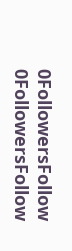0FollowersFollow
0FollowersFollow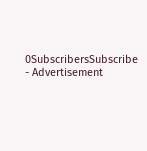0SubscribersSubscribe
- Advertisement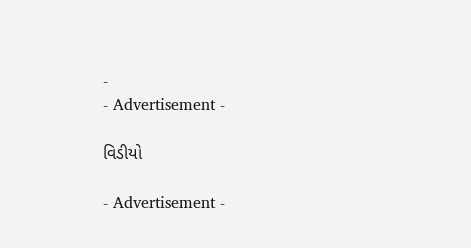-
- Advertisement -

વિડીયો

- Advertisement -